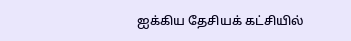ஐக்கிய தேசியக் கட்சியில்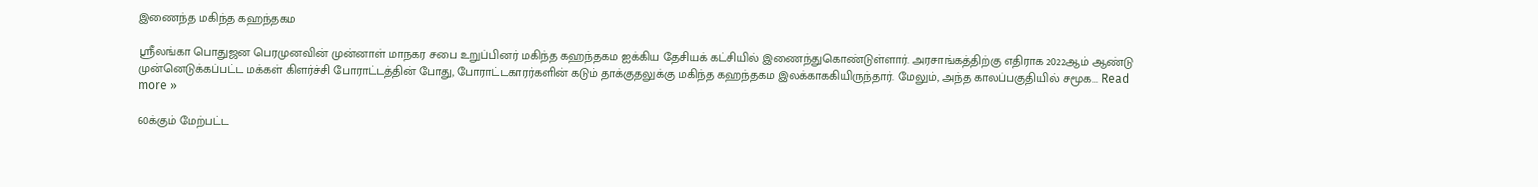இணைந்த மகிந்த கஹந்தகம

ஸ்ரீலங்கா பொதுஜன பெரமுனவின் முன்னாள் மாநகர சபை உறுப்பினர் மகிந்த கஹந்தகம ஐக்கிய தேசியக் கட்சியில் இணைந்துகொண்டுள்ளார். அரசாங்கத்திற்கு எதிராக 2022ஆம் ஆண்டு முன்னெடுக்கப்பட்ட மக்கள் கிளர்ச்சி போராட்டத்தின் போது, போராட்டகாரர்களின் கடும் தாக்குதலுக்கு மகிந்த கஹந்தகம இலக்காககியிருந்தார். மேலும், அந்த காலப்பகுதியில் சமூக... Read more »

60க்கும் மேற்பட்ட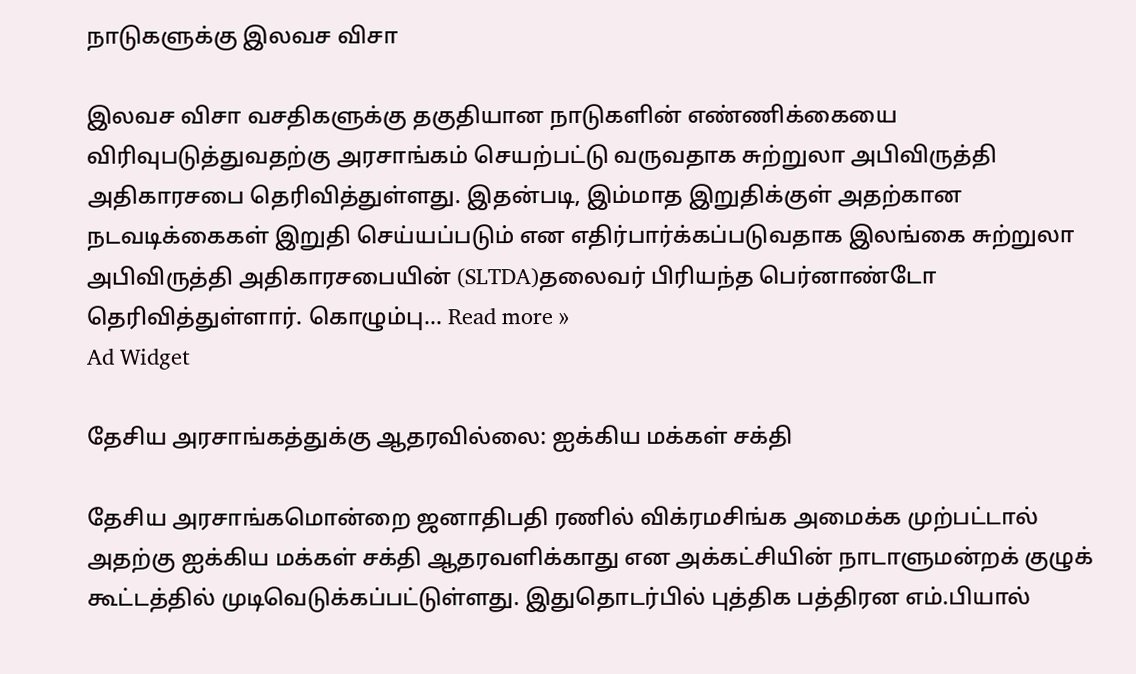நாடுகளுக்கு இலவச விசா

இலவச விசா வசதிகளுக்கு தகுதியான நாடுகளின் எண்ணிக்கையை விரிவுபடுத்துவதற்கு அரசாங்கம் செயற்பட்டு வருவதாக சுற்றுலா அபிவிருத்தி அதிகாரசபை தெரிவித்துள்ளது. இதன்படி, இம்மாத இறுதிக்குள் அதற்கான நடவடிக்கைகள் இறுதி செய்யப்படும் என எதிர்பார்க்கப்படுவதாக இலங்கை சுற்றுலா அபிவிருத்தி அதிகாரசபையின் (SLTDA)தலைவர் பிரியந்த பெர்னாண்டோ தெரிவித்துள்ளார். கொழும்பு... Read more »
Ad Widget

தேசிய அரசாங்கத்துக்கு ஆதரவில்லை: ஐக்கிய மக்கள் சக்தி

தேசிய அரசாங்கமொன்றை ஜனாதிபதி ரணில் விக்ரமசிங்க அமைக்க முற்பட்டால் அதற்கு ஐக்கிய மக்கள் சக்தி ஆதரவளிக்காது என அக்கட்சியின் நாடாளுமன்றக் குழுக் கூட்டத்தில் முடிவெடுக்கப்பட்டுள்ளது. இதுதொடர்பில் புத்திக பத்திரன எம்.பியால்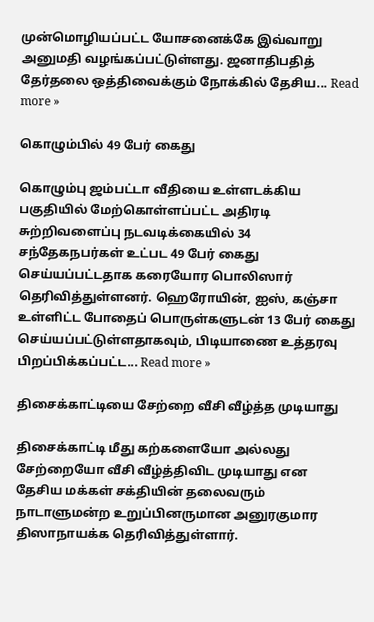முன்மொழியப்பட்ட யோசனைக்கே இவ்வாறு அனுமதி வழங்கப்பட்டுள்ளது. ஜனாதிபதித் தேர்தலை ஒத்திவைக்கும் நோக்கில் தேசிய... Read more »

கொழும்பில் 49 பேர் கைது

கொழும்பு ஜம்பட்டா வீதியை உள்ளடக்கிய பகுதியில் மேற்கொள்ளப்பட்ட அதிரடி சுற்றிவளைப்பு நடவடிக்கையில் 34 சந்தேகநபர்கள் உட்பட 49 பேர் கைது செய்யப்பட்டதாக கரையோர பொலிஸார் தெரிவித்துள்ளனர். ஹெரோயின், ஐஸ், கஞ்சா உள்ளிட்ட போதைப் பொருள்களுடன் 13 பேர் கைது செய்யப்பட்டுள்ளதாகவும், பிடியாணை உத்தரவு பிறப்பிக்கப்பட்ட... Read more »

திசைக்காட்டியை சேற்றை வீசி வீழ்த்த முடியாது

திசைக்காட்டி மீது கற்களையோ அல்லது சேற்றையோ வீசி வீழ்த்திவிட முடியாது என தேசிய மக்கள் சக்தியின் தலைவரும் நாடாளுமன்ற உறுப்பினருமான அனுரகுமார திஸாநாயக்க தெரிவித்துள்ளார்.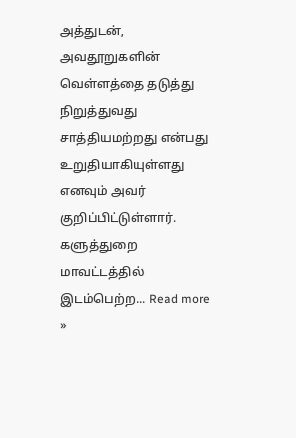அத்துடன், அவதூறுகளின் வெள்ளத்தை தடுத்து நிறுத்துவது சாத்தியமற்றது என்பது உறுதியாகியுள்ளது எனவும் அவர் குறிப்பிட்டுள்ளார். களுத்துறை மாவட்டத்தில் இடம்பெற்ற... Read more »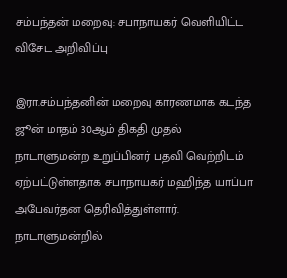சம்பந்தன் மறைவு: சபாநாயகர் வெளியிட்ட விசேட அறிவிப்பு

இரா.சம்பந்தனின் மறைவு காரணமாக கடந்த ஜூன் மாதம் 30ஆம் திகதி முதல் நாடாளுமன்ற உறுப்பினர் பதவி வெற்றிடம் ஏற்பட்டுள்ளதாக சபாநாயகர் மஹிந்த யாப்பா அபேவர்தன தெரிவித்துள்ளார். நாடாளுமன்றில்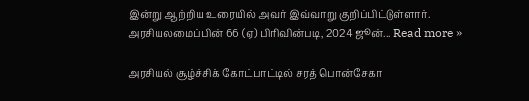இன்று ஆற்றிய உரையில் அவர் இவ்வாறு குறிப்பிட்டுள்ளார். அரசியலமைப்பின் 66 (ஏ) பிரிவின்படி, 2024 ஜூன்... Read more »

அரசியல் சூழ்ச்சிக் கோட்பாட்டில் சரத் பொன்சேகா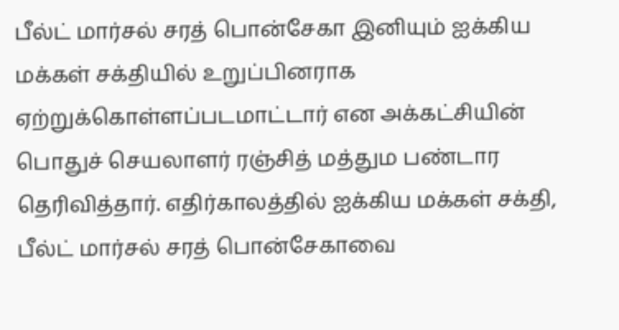பீல்ட் மார்சல் சரத் பொன்சேகா இனியும் ஐக்கிய மக்கள் சக்தியில் உறுப்பினராக ஏற்றுக்கொள்ளப்படமாட்டார் என அக்கட்சியின் பொதுச் செயலாளர் ரஞ்சித் மத்தும பண்டார தெரிவித்தார். எதிர்காலத்தில் ஐக்கிய மக்கள் சக்தி, பீல்ட் மார்சல் சரத் பொன்சேகாவை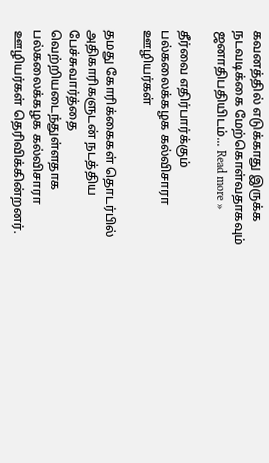கவனத்தில் எடுக்காது இருக்க நடவடிக்கை மேற்கொள்வதாகவும் ஜனாதிபதியிடம்... Read more »

தீர்வை எதிர்பார்க்கும் பல்கலைக்கழக கல்விசாரா ஊழியர்கள்

தமது கோரிக்கைகள் தொடர்பில் அதிகாரிகளுடன் நடத்திய பேச்சுவார்த்தை வெற்றியடைந்துள்ளதாக பல்கலைக்கழக கல்விசாரா ஊழியர்கள் தெரிவிக்கின்றனர்.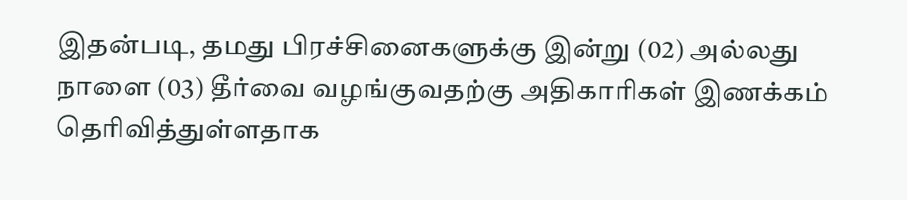இதன்படி, தமது பிரச்சினைகளுக்கு இன்று (02) அல்லது நாளை (03) தீர்வை வழங்குவதற்கு அதிகாரிகள் இணக்கம் தெரிவித்துள்ளதாக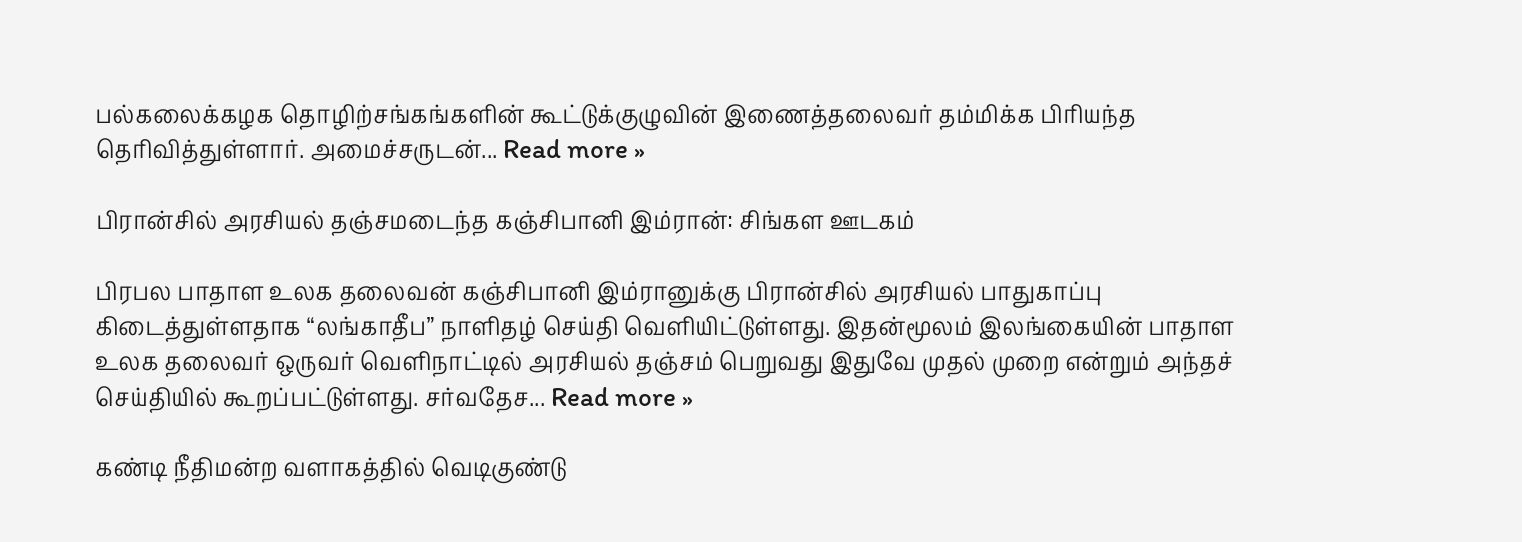பல்கலைக்கழக தொழிற்சங்கங்களின் கூட்டுக்குழுவின் இணைத்தலைவர் தம்மிக்க பிரியந்த தெரிவித்துள்ளார். அமைச்சருடன்... Read more »

பிரான்சில் அரசியல் தஞ்சமடைந்த கஞ்சிபானி இம்ரான்: சிங்கள ஊடகம்

பிரபல பாதாள உலக தலைவன் கஞ்சிபானி இம்ரானுக்கு பிரான்சில் அரசியல் பாதுகாப்பு கிடைத்துள்ளதாக “லங்காதீப” நாளிதழ் செய்தி வெளியிட்டுள்ளது. இதன்மூலம் இலங்கையின் பாதாள உலக தலைவர் ஒருவர் வெளிநாட்டில் அரசியல் தஞ்சம் பெறுவது இதுவே முதல் முறை என்றும் அந்தச் செய்தியில் கூறப்பட்டுள்ளது. சர்வதேச... Read more »

கண்டி நீதிமன்ற வளாகத்தில் வெடிகுண்டு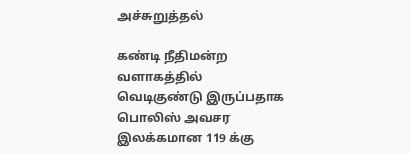அச்சுறுத்தல்

கண்டி நீதிமன்ற வளாகத்தில் வெடிகுண்டு இருப்பதாக பொலிஸ் அவசர இலக்கமான 119 க்கு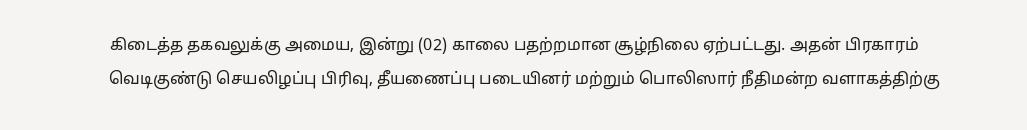கிடைத்த தகவலுக்கு அமைய, இன்று (02) காலை பதற்றமான சூழ்நிலை ஏற்பட்டது. அதன் பிரகாரம் வெடிகுண்டு செயலிழப்பு பிரிவு, தீயணைப்பு படையினர் மற்றும் பொலிஸார் நீதிமன்ற வளாகத்திற்கு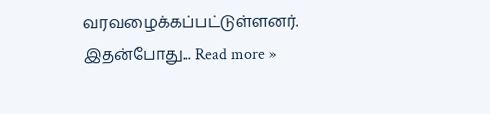வரவழைக்கப்பட்டுள்ளனர். இதன்போது... Read more »